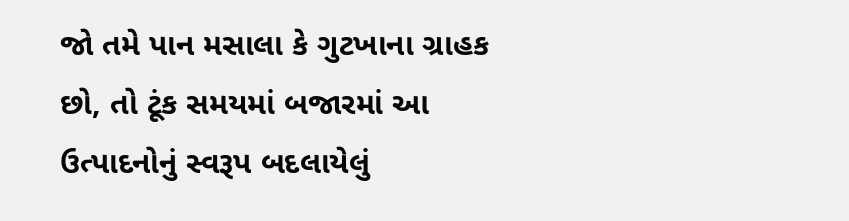જો તમે પાન મસાલા કે ગુટખાના ગ્રાહક છો, તો ટૂંક સમયમાં બજારમાં આ ઉત્પાદનોનું સ્વરૂપ બદલાયેલું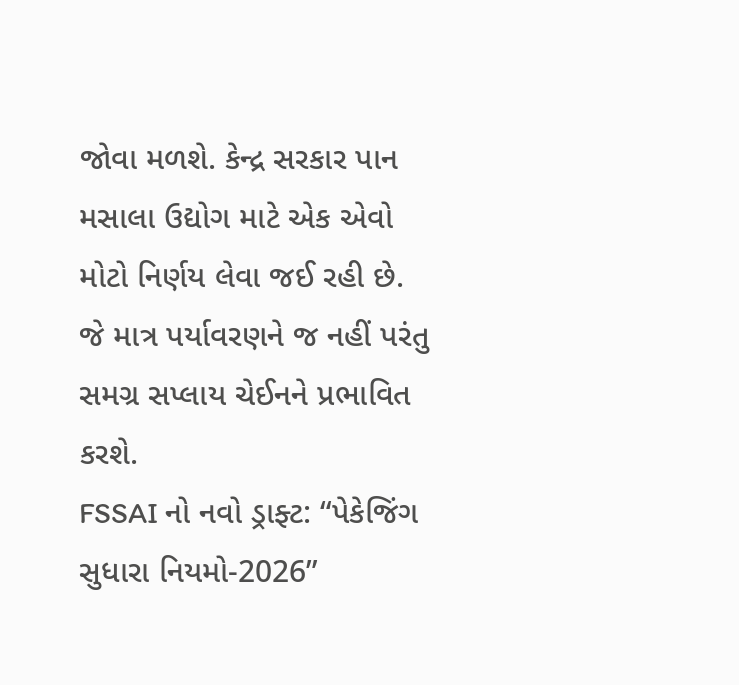જોવા મળશે. કેન્દ્ર સરકાર પાન મસાલા ઉદ્યોગ માટે એક એવો મોટો નિર્ણય લેવા જઈ રહી છે. જે માત્ર પર્યાવરણને જ નહીં પરંતુ સમગ્ર સપ્લાય ચેઈનને પ્રભાવિત કરશે.
FSSAI નો નવો ડ્રાફ્ટ: “પેકેજિંગ સુધારા નિયમો-2026”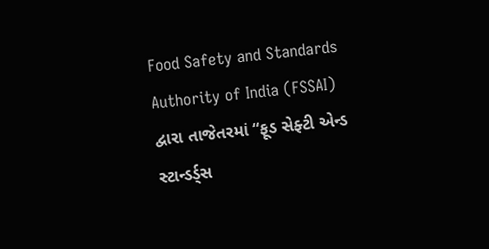Food Safety and Standards Authority of India (FSSAI) દ્વારા તાજેતરમાં “ફૂડ સેફ્ટી એન્ડ સ્ટાન્ડર્ડ્સ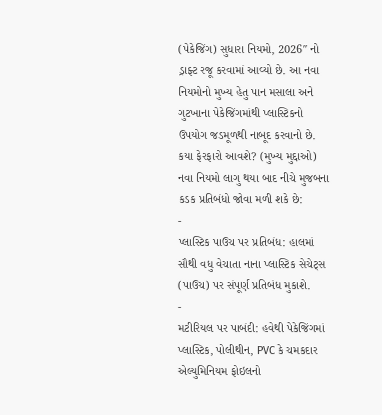(પેકેજિંગ) સુધારા નિયમો, 2026″ નો ડ્રાફ્ટ રજૂ કરવામાં આવ્યો છે. આ નવા નિયમોનો મુખ્ય હેતુ પાન મસાલા અને ગુટખાના પેકેજિંગમાંથી પ્લાસ્ટિકનો ઉપયોગ જડમૂળથી નાબૂદ કરવાનો છે.
કયા ફેરફારો આવશે? (મુખ્ય મુદ્દાઓ)
નવા નિયમો લાગુ થયા બાદ નીચે મુજબના કડક પ્રતિબંધો જોવા મળી શકે છે:
-
પ્લાસ્ટિક પાઉચ પર પ્રતિબંધ: હાલમાં સૌથી વધુ વેચાતા નાના પ્લાસ્ટિક સેચેટ્સ (પાઉચ) પર સંપૂર્ણ પ્રતિબંધ મુકાશે.
-
મટીરિયલ પર પાબંદી: હવેથી પેકેજિંગમાં પ્લાસ્ટિક, પોલીથીન, PVC કે ચમકદાર એલ્યુમિનિયમ ફોઇલનો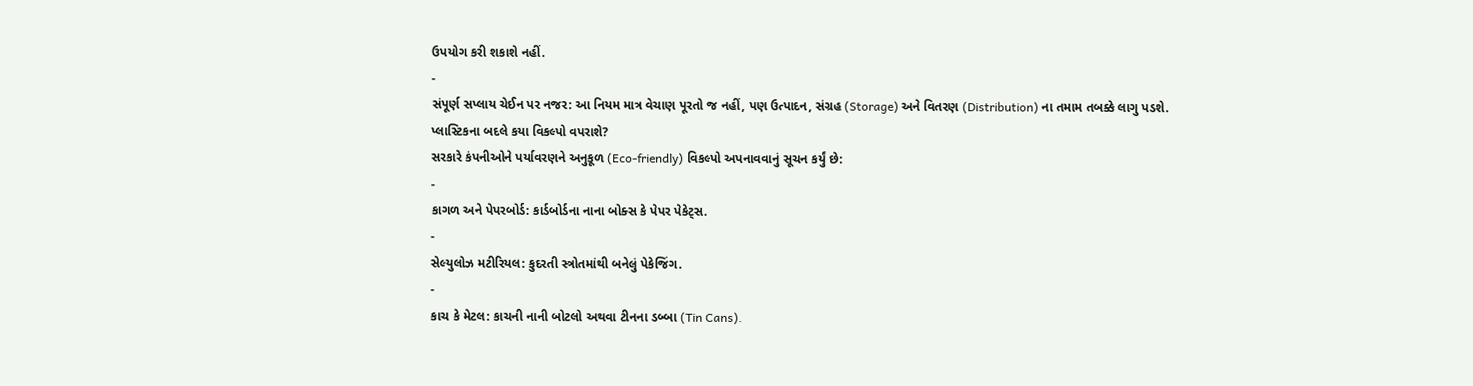ઉપયોગ કરી શકાશે નહીં.
-
સંપૂર્ણ સપ્લાય ચેઈન પર નજર: આ નિયમ માત્ર વેચાણ પૂરતો જ નહીં, પણ ઉત્પાદન, સંગ્રહ (Storage) અને વિતરણ (Distribution) ના તમામ તબક્કે લાગુ પડશે.
પ્લાસ્ટિકના બદલે કયા વિકલ્પો વપરાશે?
સરકારે કંપનીઓને પર્યાવરણને અનુકૂળ (Eco-friendly) વિકલ્પો અપનાવવાનું સૂચન કર્યું છે:
-
કાગળ અને પેપરબોર્ડ: કાર્ડબોર્ડના નાના બોક્સ કે પેપર પેકેટ્સ.
-
સેલ્યુલોઝ મટીરિયલ: કુદરતી સ્ત્રોતમાંથી બનેલું પેકેજિંગ.
-
કાચ કે મેટલ: કાચની નાની બોટલો અથવા ટીનના ડબ્બા (Tin Cans).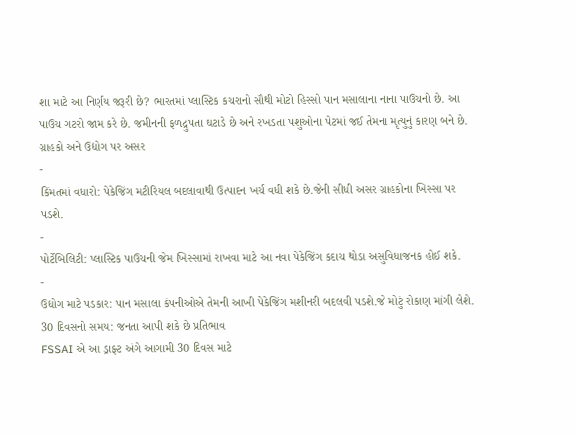શા માટે આ નિર્ણય જરૂરી છે? ભારતમાં પ્લાસ્ટિક કચરાનો સૌથી મોટો હિસ્સો પાન મસાલાના નાના પાઉચનો છે. આ પાઉચ ગટરો જામ કરે છે. જમીનની ફળદ્રુપતા ઘટાડે છે અને રખડતા પશુઓના પેટમાં જઈ તેમના મૃત્યુનું કારણ બને છે.
ગ્રાહકો અને ઉદ્યોગ પર અસર
-
કિંમતમાં વધારો: પેકેજિંગ મટીરિયલ બદલાવાથી ઉત્પાદન ખર્ચ વધી શકે છે.જેની સીધી અસર ગ્રાહકોના ખિસ્સા પર પડશે.
-
પોર્ટેબિલિટી: પ્લાસ્ટિક પાઉચની જેમ ખિસ્સામાં રાખવા માટે આ નવા પેકેજિંગ કદાચ થોડા અસુવિધાજનક હોઈ શકે.
-
ઉદ્યોગ માટે પડકાર: પાન મસાલા કંપનીઓએ તેમની આખી પેકેજિંગ મશીનરી બદલવી પડશે.જે મોટું રોકાણ માંગી લેશે.
30 દિવસનો સમય: જનતા આપી શકે છે પ્રતિભાવ
FSSAI એ આ ડ્રાફ્ટ અંગે આગામી 30 દિવસ માટે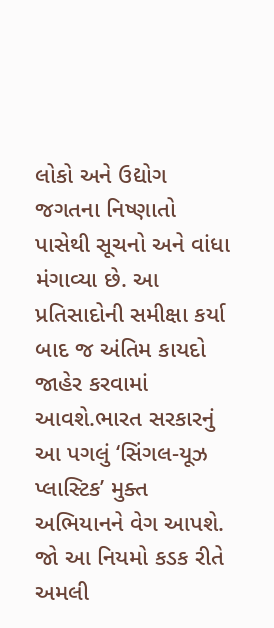લોકો અને ઉદ્યોગ જગતના નિષ્ણાતો પાસેથી સૂચનો અને વાંધા મંગાવ્યા છે. આ પ્રતિસાદોની સમીક્ષા કર્યા બાદ જ અંતિમ કાયદો જાહેર કરવામાં આવશે.ભારત સરકારનું આ પગલું ‘સિંગલ-યૂઝ પ્લાસ્ટિક’ મુક્ત અભિયાનને વેગ આપશે. જો આ નિયમો કડક રીતે અમલી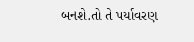બનશે.તો તે પર્યાવરણ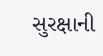સુરક્ષાની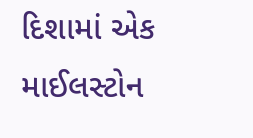દિશામાં એક માઈલસ્ટોન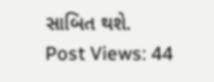સાબિત થશે.
Post Views: 44